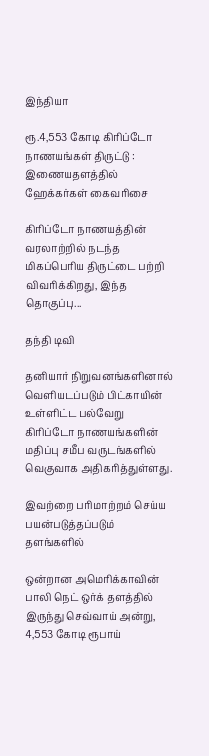இந்தியா

ரூ.4,553 கோடி கிரிப்டோ நாணயங்கள் திருட்டு : இணையதளத்தில் ஹேக்கர்கள் கைவரிசை

கிரிப்டோ நாணயத்தின் வரலாற்றில் நடந்த மிகப்பெரிய திருட்டை பற்றி விவரிக்கிறது, இந்த தொகுப்பு...

தந்தி டிவி

தனியார் நிறுவனங்களினால் வெளியடப்படும் பிட்காயின் உள்ளிட்ட பல்வேறு கிரிப்டோ நாணயங்களின் மதிப்பு சமீப வருடங்களில் வெகுவாக அதிகரித்துள்ளது.

இவற்றை பரிமாற்றம் செய்ய பயன்படுத்தப்படும் தளங்களில்

ஒன்றான அமெரிக்காவின் பாலி நெட் ஒர்க் தளத்தில் இருந்து செவ்வாய் அன்று, 4,553 கோடி ரூபாய்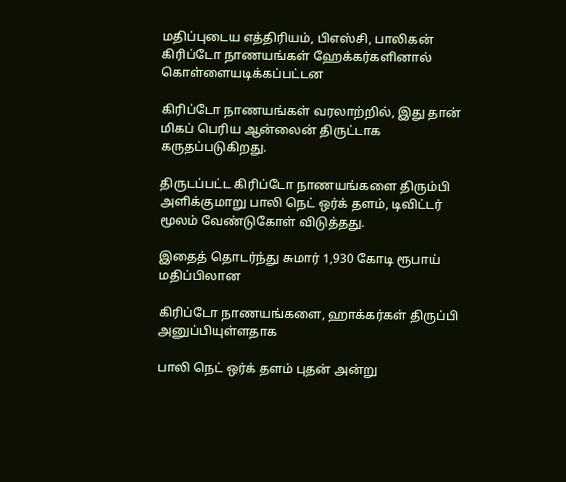மதிப்புடைய எத்திரியம், பிஎஸ்சி, பாலிகன் கிரிப்டோ நாணயங்கள் ஹேக்கர்களினால் கொள்ளையடிக்கப்பட்டன

கிரிப்டோ நாணயங்கள் வரலாற்றில், இது தான் மிகப் பெரிய ஆன்லைன் திருட்டாக கருதப்படுகிறது.

திருடப்பட்ட கிரிப்டோ நாணயங்களை திரும்பி அளிக்குமாறு பாலி நெட் ஒர்க் தளம், டிவிட்டர் மூலம் வேண்டுகோள் விடுத்தது.

இதைத் தொடர்ந்து சுமார் 1,930 கோடி ரூபாய் மதிப்பிலான

கிரிப்டோ நாணயங்களை, ஹாக்கர்கள் திருப்பி அனுப்பியுள்ளதாக

பாலி நெட் ஒர்க் தளம் புதன் அன்று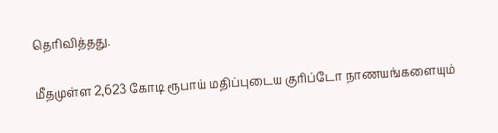தெரிவித்தது.

மீதமுள்ள 2,623 கோடி ரூபாய் மதிப்புடைய குரிப்டோ நாணயங்களையும்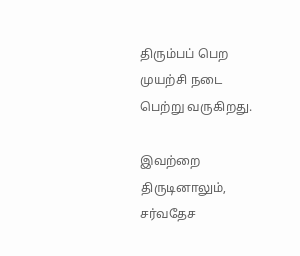திரும்பப் பெற முயற்சி நடை பெற்று வருகிறது.

இவற்றை திருடினாலும், சர்வதேச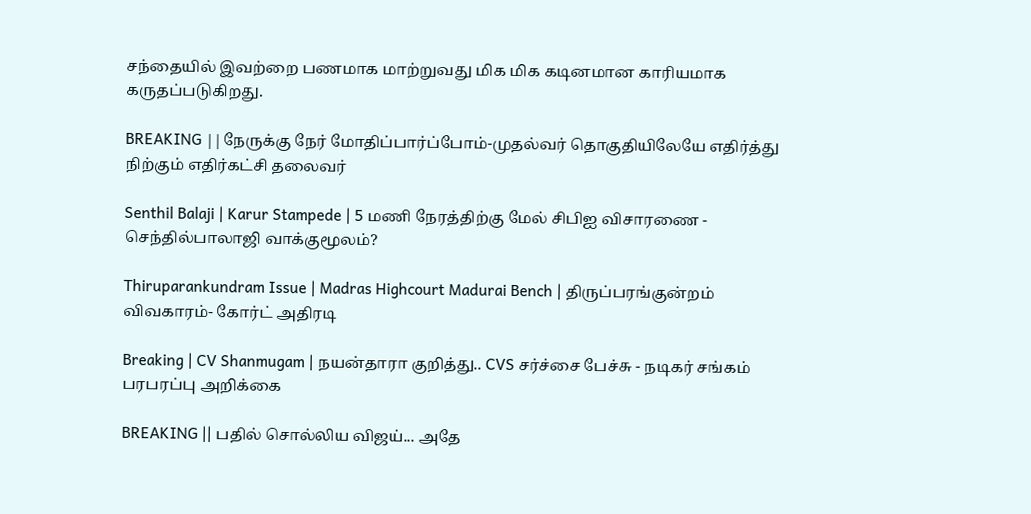சந்தையில் இவற்றை பணமாக மாற்றுவது மிக மிக கடினமான காரியமாக கருதப்படுகிறது.

BREAKING ||நேருக்கு நேர் மோதிப்பார்ப்போம்-முதல்வர் தொகுதியிலேயே எதிர்த்து நிற்கும் எதிர்கட்சி தலைவர்

Senthil Balaji | Karur Stampede | 5 மணி நேரத்திற்கு மேல் சிபிஐ விசாரணை - செந்தில்பாலாஜி வாக்குமூலம்?

Thiruparankundram Issue | Madras Highcourt Madurai Bench | திருப்பரங்குன்றம் விவகாரம்- கோர்ட் அதிரடி

Breaking | CV Shanmugam | நயன்தாரா குறித்து.. CVS சர்ச்சை பேச்சு - நடிகர் சங்கம் பரபரப்பு அறிக்கை

BREAKING || பதில் சொல்லிய விஜய்... அதே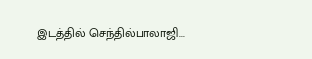இடத்தில் செந்தில்பாலாஜி...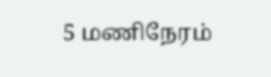5 மணிநேரம்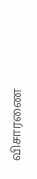விசாரணை